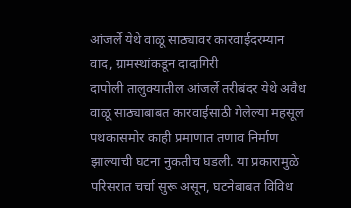आंजर्ले येथे वाळू साठ्यावर कारवाईदरम्यान वाद, ग्रामस्थांकडून दादागिरी
दापोली तालुक्यातील आंजर्ले तरीबंदर येथे अवैध वाळू साठ्याबाबत कारवाईसाठी गेलेल्या महसूल पथकासमोर काही प्रमाणात तणाव निर्माण झाल्याची घटना नुकतीच घडली. या प्रकारामुळे परिसरात चर्चा सुरू असून, घटनेबाबत विविध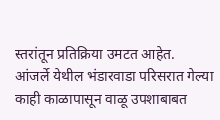स्तरांतून प्रतिक्रिया उमटत आहेत.
आंजर्ले येथील भंडारवाडा परिसरात गेल्या काही काळापासून वाळू उपशाबाबत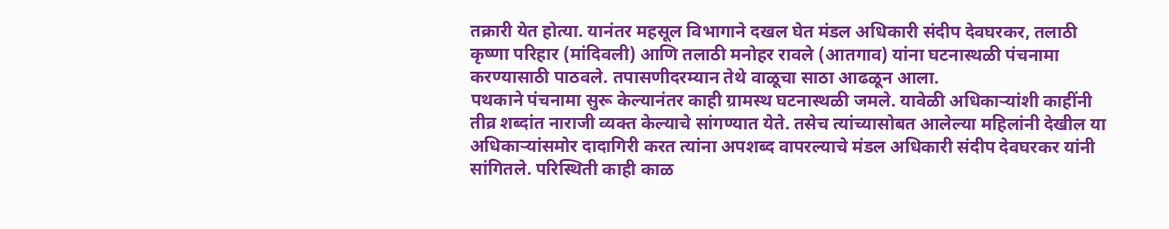तक्रारी येत होत्या. यानंतर महसूल विभागाने दखल घेत मंडल अधिकारी संदीप देवघरकर, तलाठी कृष्णा परिहार (मांदिवली) आणि तलाठी मनोहर रावले (आतगाव) यांना घटनास्थळी पंचनामा करण्यासाठी पाठवले. तपासणीदरम्यान तेथे वाळूचा साठा आढळून आला.
पथकाने पंचनामा सुरू केल्यानंतर काही ग्रामस्थ घटनास्थळी जमले. यावेळी अधिकाऱ्यांशी काहींनी तीव्र शब्दांत नाराजी व्यक्त केल्याचे सांगण्यात येते. तसेच त्यांच्यासोबत आलेल्या महिलांनी देखील या अधिकाऱ्यांसमोर दादागिरी करत त्यांना अपशब्द वापरल्याचे मंडल अधिकारी संदीप देवघरकर यांनी सांगितले. परिस्थिती काही काळ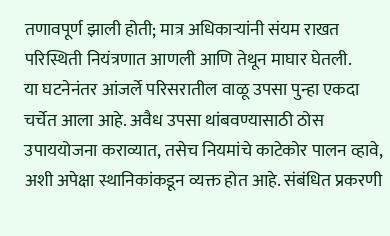तणावपूर्ण झाली होती; मात्र अधिकाऱ्यांनी संयम राखत परिस्थिती नियंत्रणात आणली आणि तेथून माघार घेतली.
या घटनेनंतर आंजर्ले परिसरातील वाळू उपसा पुन्हा एकदा चर्चेत आला आहे. अवैध उपसा थांबवण्यासाठी ठोस उपाययोजना कराव्यात, तसेच नियमांचे काटेकोर पालन व्हावे, अशी अपेक्षा स्थानिकांकडून व्यक्त होत आहे. संबंधित प्रकरणी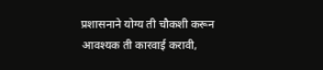प्रशासनाने योग्य ती चौकशी करून आवश्यक ती कारवाई करावी,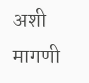अशी मागणी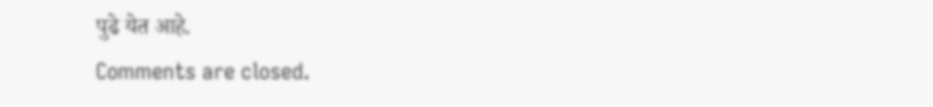पुढे येत आहे.
Comments are closed.